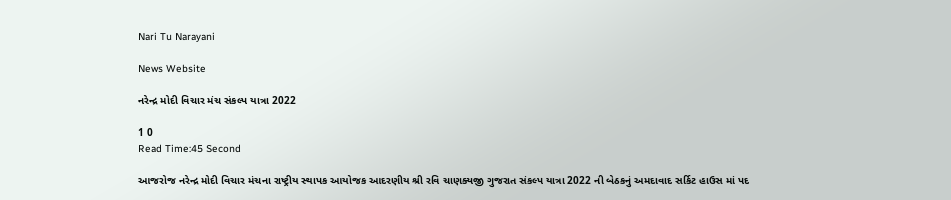Nari Tu Narayani

News Website

નરેન્દ્ર મોદી વિચાર મંચ સંકલ્પ યાત્રા 2022

1 0
Read Time:45 Second

આજરોજ નરેન્દ્ર મોદી વિચાર મંચના રાષ્ટ્રીય સ્થાપક આયોજક આદરણીય શ્રી રવિ ચાણક્યજી ગુજરાત સંકલ્પ યાત્રા 2022 ની બેઠકનું અમદાવાદ સર્કિટ હાઉસ માં પદ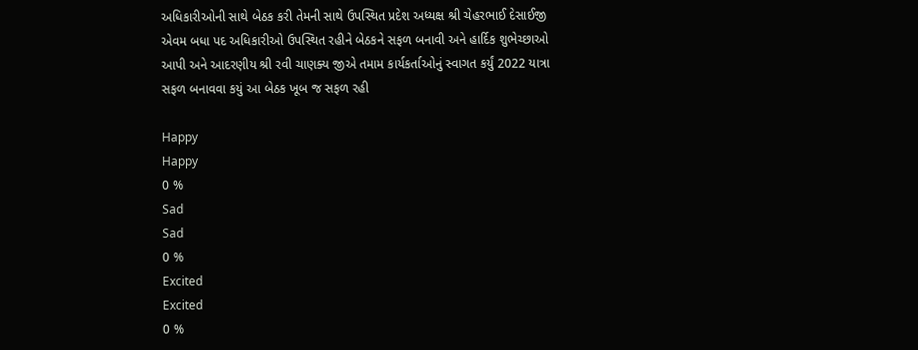અધિકારીઓની સાથે બેઠક કરી તેમની સાથે ઉપસ્થિત પ્રદેશ અધ્યક્ષ શ્રી ચેહરભાઈ દેસાઈજી એવમ બધા પદ અધિકારીઓ ઉપસ્થિત રહીને બેઠકને સફળ બનાવી અને હાર્દિક શુભેચ્છાઓ આપી અને આદરણીય શ્રી રવી ચાણક્ય જીએ તમામ કાર્યકર્તાઓનું સ્વાગત કર્યું 2022 યાત્રા સફળ બનાવવા કયું આ બેઠક ખૂબ જ સફળ રહી

Happy
Happy
0 %
Sad
Sad
0 %
Excited
Excited
0 %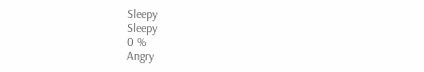Sleepy
Sleepy
0 %
Angry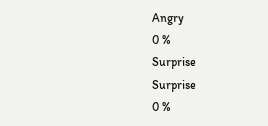Angry
0 %
Surprise
Surprise
0 %